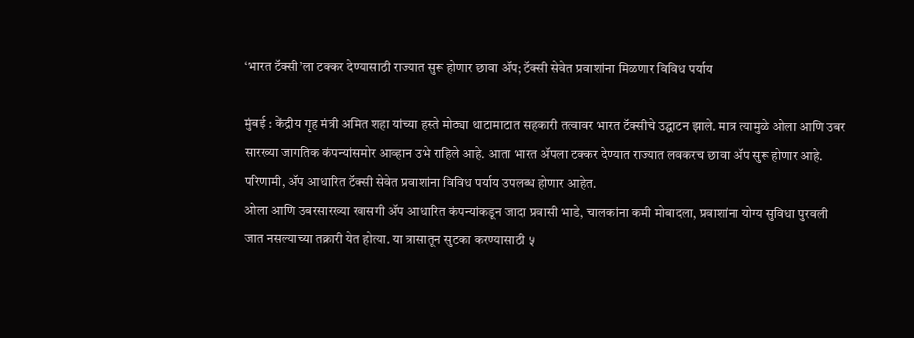‘भारत टॅक्सी’ला टक्कर देण्यासाठी राज्यात सुरू होणार छावा ॲप; टॅक्सी सेवेत प्रवाशांना मिळणार विविध पर्याय

मुंबई : केंद्रीय गृह मंत्री अमित शहा यांच्या हस्ते मोठ्या थाटामाटात सहकारी तत्वावर भारत टॅक्सीचे उद्घाटन झाले. मात्र त्यामुळे ओला आणि उबर सारख्या जागतिक कंपन्यांसमोर आव्हान उभे राहिले आहे. आता भारत ॲपला टक्कर देण्यात राज्यात लवकरच छावा ॲप सुरू होणार आहे. परिणामी, ॲप आधारित टॅक्सी सेवेत प्रवाशांना विविध पर्याय उपलब्ध होणार आहेत.
ओला आणि उबरसारख्या खासगी ॲप आधारित कंपन्यांकडून जादा प्रवासी भाडे, चालकांना कमी मोबादला, प्रवाशांना योग्य सुविधा पुरवली जात नसल्याच्या तक्रारी येत होत्या. या त्रासातून सुटका करण्यासाठी ५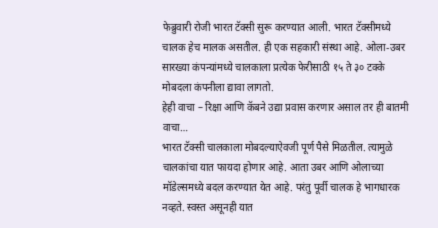फेब्रुवारी रोजी भारत टॅक्सी सुरू करण्यात आली. भारत टॅक्सीमध्ये चालक हेच मालक असतील. ही एक सहकारी संस्था आहे. ओला-उबर सारख्या कंपन्यांमध्ये चालकाला प्रत्येक फेरीसाठी १५ ते ३० टक्के मोबदला कंपनीला द्यावा लागतो.
हेही वाचा – रिक्षा आणि कॅबने उद्या प्रवास करणार असाल तर ही बातमी वाचा…
भारत टॅक्सी चालकाला मोबदल्याऐवजी पूर्ण पैसे मिळतील. त्यामुळे चालकांचा यात फायदा होणार आहे. आता उबर आणि ओलाच्या मॉडेल्समध्ये बदल करण्यात येत आहे. परंतु पूर्वी चालक हे भागधारक नव्हते. स्वस्त असूनही यात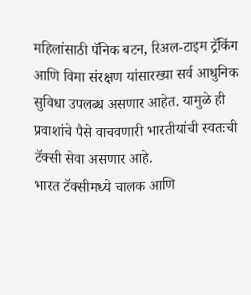महिलांसाठी पॅनिक बटन, रिअल-टाइम ट्रॅकिंग आणि विमा संरक्षण यांसारख्या सर्व आधुनिक सुविधा उपलब्ध असणार आहेत. यामुळे ही प्रवाशांचे पैसे वाचवणारी भारतीयांची स्वतःची टॅक्सी सेवा असणार आहे.
भारत टॅक्सीमध्ये चालक आणि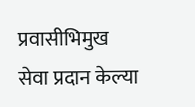प्रवासीभिमुख सेवा प्रदान केल्या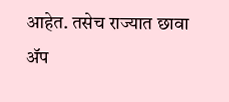आहेत. तसेच राज्यात छावा ॲप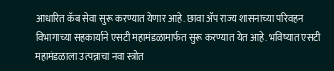आधारित कॅब सेवा सुरू करण्यात येणार आहे. छावा ॲप राज्य शासनाच्या परिवहन विभागाच्या सहकार्याने एसटी महामंडळामार्फत सुरू करण्यात येत आहे. भविष्यात एसटी महामंडळाला उत्पन्नाचा नवा स्त्रोत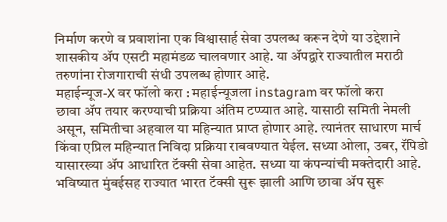निर्माण करणे व प्रवाशांना एक विश्वासार्ह सेवा उपलब्ध करून देणे या उद्देशाने शासकीय ॲप एसटी महामंडळ चालवणार आहे. या ॲपद्वारे राज्यातील मराठी तरुणांना रोजगाराची संधी उपलब्ध होणार आहे.
महाईन्यूज-X वर फॉलो करा : महाईन्यूजला instagram वर फॉलो करा
छावा ॲप तयार करण्याची प्रक्रिया अंतिम टप्प्यात आहे. यासाठी समिती नेमली असून, समितीचा अहवाल या महिन्यात प्राप्त होणार आहे. त्यानंतर साधारण मार्च किंवा एप्रिल महिन्यात निविदा प्रक्रिया राबवण्यात येईल. सध्या ओला, उबर, रॅपिडो यासारख्या ॲप आधारित टॅक्सी सेवा आहेत. सध्या या कंपन्यांची मक्तेदारी आहे. भविष्यात मुंबईसह राज्यात भारत टॅक्सी सुरू झाली आणि छावा ॲप सुरू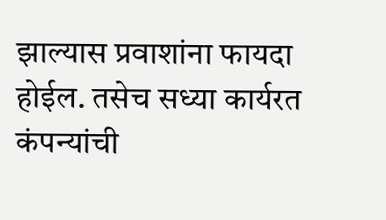झाल्यास प्रवाशांना फायदा होईल. तसेच सध्या कार्यरत कंपन्यांची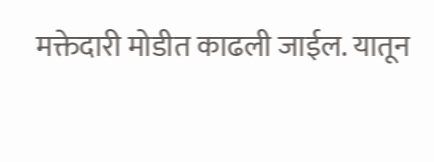मक्तेदारी मोडीत काढली जाईल. यातून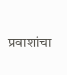प्रवाशांचा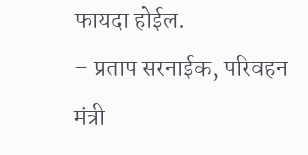फायदा होईल.
– प्रताप सरनाईक, परिवहन मंत्री